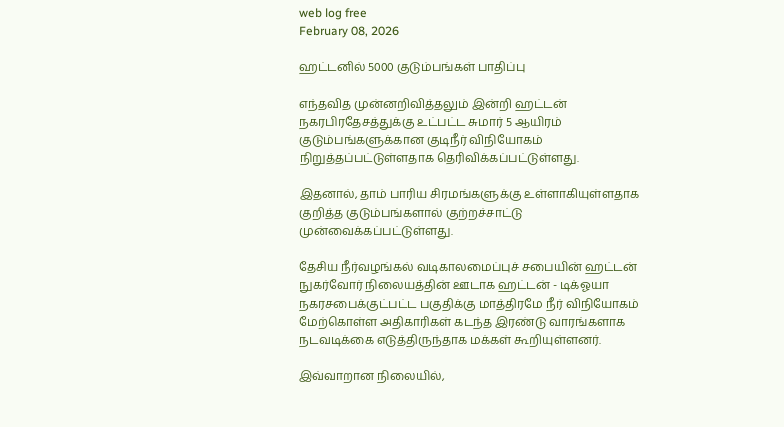web log free
February 08, 2026

ஹட்டனில் 5000 குடும்பங்கள் பாதிப்பு

எந்தவித முன்னறிவித்தலும் இன்றி ஹட்டன் நகரபிரதேசத்துக்கு உட்பட்ட சுமார் 5 ஆயிரம் குடும்பங்களுக்கான குடிநீர் விநியோகம் நிறுத்தப்பட்டுள்ளதாக தெரிவிக்கப்பட்டுள்ளது.

இதனால், தாம் பாரிய சிரமங்களுக்கு உள்ளாகியுள்ளதாக குறித்த குடும்பங்களால் குற்றச்சாட்டு முன்வைக்கப்பட்டுள்ளது.

தேசிய நீர்வழங்கல் வடிகாலமைப்புச் சபையின் ஹட்டன் நுகர்வோர் நிலையத்தின் ஊடாக ஹட்டன் - டிக்ஓயா நகரசபைக்குட்பட்ட பகுதிக்கு மாத்திரமே நீர் விநியோகம் மேற்கொள்ள அதிகாரிகள் கடந்த இரண்டு வாரங்களாக நடவடிக்கை எடுத்திருந்தாக மக்கள் கூறியுள்ளனர்.

இவ்வாறான நிலையில்,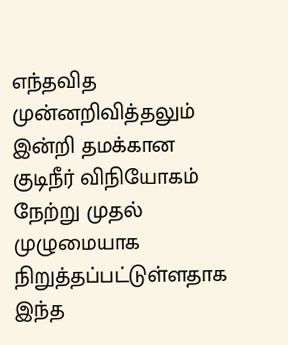எந்தவித முன்னறிவித்தலும் இன்றி தமக்கான குடிநீர் விநியோகம் நேற்று முதல் முழுமையாக நிறுத்தப்பட்டுள்ளதாக இந்த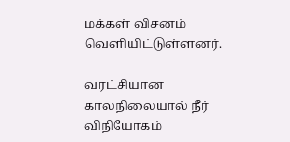மக்கள் விசனம் வெளியிட்டுள்ளனர்.

வரட்சியான காலநிலையால் நீர் விநியோகம்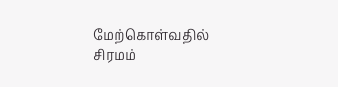மேற்கொள்வதில் சிரமம்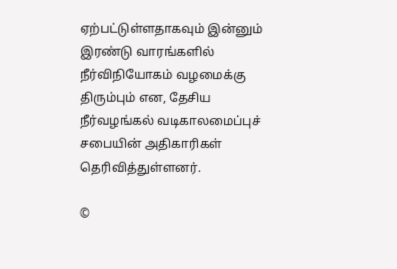ஏற்பட்டுள்ளதாகவும் இன்னும் இரண்டு வாரங்களில் நீர்விநியோகம் வழமைக்கு திரும்பும் என, தேசிய நீர்வழங்கல் வடிகாலமைப்புச் சபையின் அதிகாரிகள் தெரிவித்துள்ளனர்.

©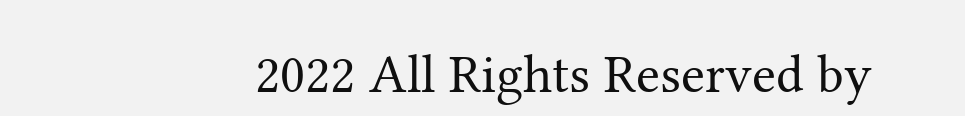2022 All Rights Reserved by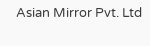Asian Mirror Pvt. Ltd